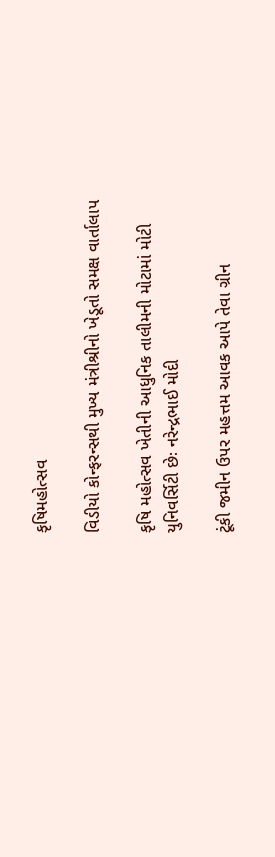કૃષિમહોત્સવ

વિડીયો કોન્ફરન્સથી મુખ્ય મંત્રીશ્રીનો ખેડૂતો સમક્ષ વાર્તાલાપ

કૃષિ મહોત્સવ ખેતીની આધુનિક તાલીમની મોટામાં મોટી યુનિવર્સિટી છેઃ નરેન્દ્રભાઈ મોદી

ટૂંકી જમીન ઉપર મહત્તમ આવક આપે તેવા ગ્રીન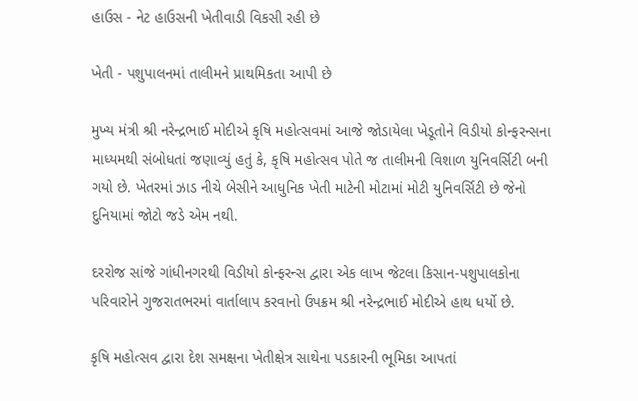હાઉસ - નેટ હાઉસની ખેતીવાડી વિકસી રહી છે

ખેતી - પશુપાલનમાં તાલીમને પ્રાથમિકતા આપી છે

મુખ્ય મંત્રી શ્રી નરેન્દ્રભાઈ મોદીએ કૃષિ મહોત્સવમાં આજે જોડાયેલા ખેડૂતોને વિડીયો કોન્ફરન્સના માધ્યમથી સંબોધતાં જણાવ્યું હતું કે, કૃષિ મહોત્સવ પોતે જ તાલીમની વિશાળ યુનિવર્સિટી બની ગયો છે. ખેતરમાં ઝાડ નીચે બેસીને આધુનિક ખેતી માટેની મોટામાં મોટી યુનિવર્સિટી છે જેનો દુનિયામાં જોટો જડે એમ નથી.

દરરોજ સાંજે ગાંધીનગરથી વિડીયો કોન્ફરન્સ દ્વારા એક લાખ જેટલા કિસાન-પશુપાલકોના પરિવારોને ગુજરાતભરમાં વાર્તાલાપ કરવાનો ઉપક્રમ શ્રી નરેન્દ્રભાઈ મોદીએ હાથ ધર્યો છે.

કૃષિ મહોત્સવ દ્વારા દેશ સમક્ષના ખેતીક્ષેત્ર સાથેના પડકારની ભૂમિકા આપતાં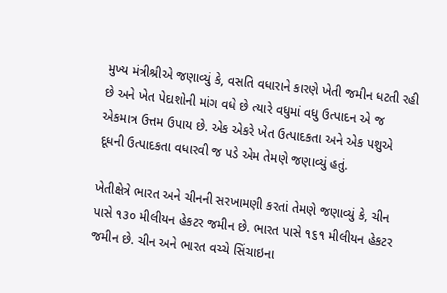મુખ્ય મંત્રીશ્રીએ જણાવ્યું કે, વસતિ વધારાને કારણે ખેતી જમીન ધટતી રહી છે અને ખેત પેદાશોની માંગ વધે છે ત્યારે વધુમાં વધુ ઉત્પાદન એ જ એકમાત્ર ઉત્તમ ઉપાય છે. એક એકરે ખેત ઉત્પાદકતા અને એક પશુએ દૂધની ઉત્પાદકતા વધારવી જ પડે એમ તેમણે જણાવ્યું હતું.

ખેતીક્ષેત્રે ભારત અને ચીનની સરખામણી કરતાં તેમણે જણાવ્યું કે, ચીન પાસે ૧૩૦ મીલીયન હેકટર જમીન છે. ભારત પાસે ૧૬૧ મીલીયન હેકટર જમીન છે. ચીન અને ભારત વચ્ચે સિંચાઇના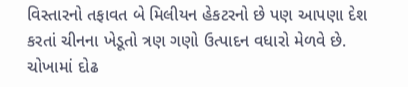વિસ્તારનો તફાવત બે મિલીયન હેકટરનો છે પણ આપણા દેશ કરતાં ચીનના ખેડૂતો ત્રણ ગણો ઉત્પાદન વધારો મેળવે છે. ચોખામાં દોઢ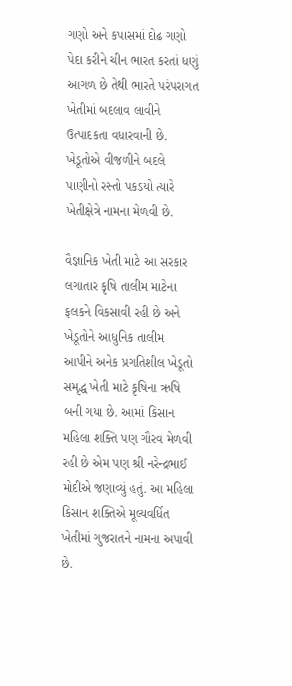ગણો અને કપાસમાં દોઢ ગણો પેદા કરીને ચીન ભારત કરતાં ધણું આગળ છે તેથી ભારતે પરંપરાગત ખેતીમાં બદલાવ લાવીને ઉત્પાદકતા વધારવાની છે. ખેડૂતોએ વીજળીને બદલે પાણીનો રસ્તો પકડયો ત્યારે ખેતીક્ષેત્રે નામના મેળવી છે.

વૈજ્ઞાનિક ખેતી માટે આ સરકાર લગાતાર કૃષિ તાલીમ માટેના ફલકને વિકસાવી રહી છે અને ખેડૂતોને આધુનિક તાલીમ આપીને અનેક પ્રગતિશીલ ખેડૂતો સમૃદ્ધ ખેતી માટે કૃષિના ઋષિ બની ગયા છે. આમાં કિસાન મહિલા શક્તિ પણ ગૌરવ મેળવી રહી છે એમ પણ શ્રી નરેન્દ્રભાઈ મોદીએ જણાવ્યું હતું. આ મહિલા કિસાન શક્તિએ મૂલ્યવર્ધિત ખેતીમાં ગુજરાતને નામના અપાવી છે.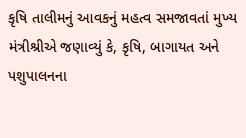કૃષિ તાલીમનું આવકનું મહત્વ સમજાવતાં મુખ્ય મંત્રીશ્રીએ જણાવ્યું કે, કૃષિ, બાગાયત અને પશુપાલનના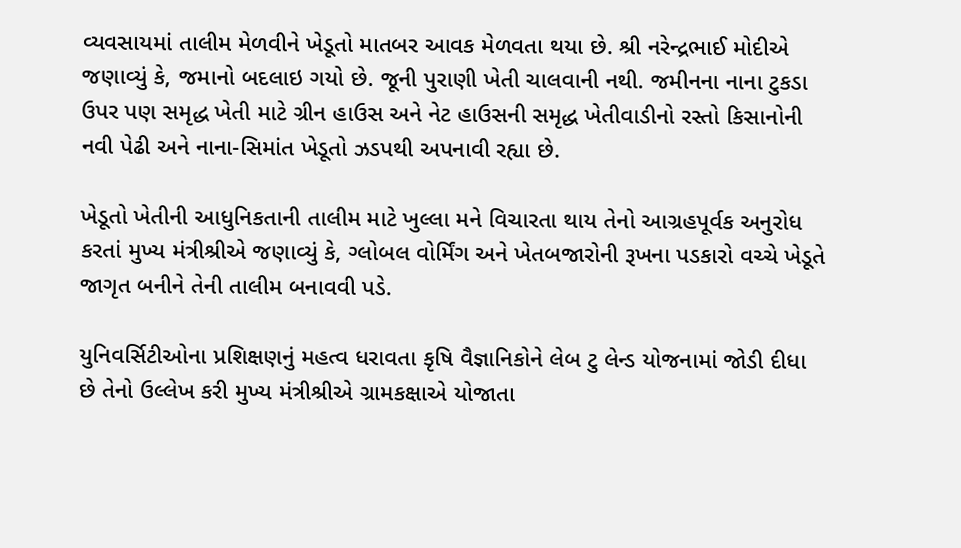વ્યવસાયમાં તાલીમ મેળવીને ખેડૂતો માતબર આવક મેળવતા થયા છે. શ્રી નરેન્દ્રભાઈ મોદીએ જણાવ્યું કે, જમાનો બદલાઇ ગયો છે. જૂની પુરાણી ખેતી ચાલવાની નથી. જમીનના નાના ટુકડા ઉપર પણ સમૃદ્ધ ખેતી માટે ગ્રીન હાઉસ અને નેટ હાઉસની સમૃદ્ધ ખેતીવાડીનો રસ્તો કિસાનોની નવી પેઢી અને નાના-સિમાંત ખેડૂતો ઝડપથી અપનાવી રહ્યા છે.

ખેડૂતો ખેતીની આધુનિકતાની તાલીમ માટે ખુલ્લા મને વિચારતા થાય તેનો આગ્રહપૂર્વક અનુરોધ કરતાં મુખ્ય મંત્રીશ્રીએ જણાવ્યું કે, ગ્લોબલ વોર્મિંગ અને ખેતબજારોની રૂખના પડકારો વચ્ચે ખેડૂતે જાગૃત બનીને તેની તાલીમ બનાવવી પડે.

યુનિવર્સિટીઓના પ્રશિક્ષણનું મહત્વ ધરાવતા કૃષિ વૈજ્ઞાનિકોને લેબ ટુ લેન્ડ યોજનામાં જોડી દીધા છે તેનો ઉલ્લેખ કરી મુખ્ય મંત્રીશ્રીએ ગ્રામકક્ષાએ યોજાતા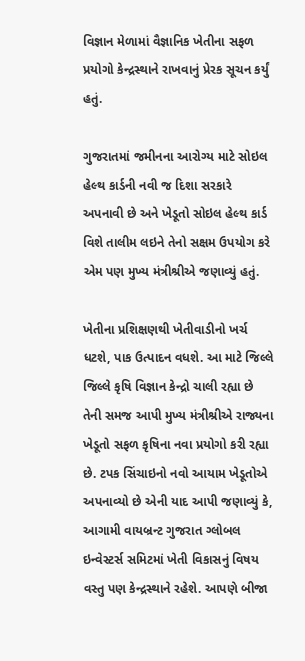વિજ્ઞાન મેળામાં વૈજ્ઞાનિક ખેતીના સફળ પ્રયોગો કેન્દ્રસ્થાને રાખવાનું પ્રેરક સૂચન કર્યું હતું.

ગુજરાતમાં જમીનના આરોગ્ય માટે સોઇલ હેલ્થ કાર્ડની નવી જ દિશા સરકારે અપનાવી છે અને ખેડૂતો સોઇલ હેલ્થ કાર્ડ વિશે તાલીમ લઇને તેનો સક્ષમ ઉપયોગ કરે એમ પણ મુખ્ય મંત્રીશ્રીએ જણાવ્યું હતું.

ખેતીના પ્રશિક્ષણથી ખેતીવાડીનો ખર્ચ ધટશે, પાક ઉત્પાદન વધશે. આ માટે જિલ્લે જિલ્લે કૃષિ વિજ્ઞાન કેન્દ્રો ચાલી રહ્યા છે તેની સમજ આપી મુખ્ય મંત્રીશ્રીએ રાજ્યના ખેડૂતો સફળ કૃષિના નવા પ્રયોગો કરી રહ્યા છે. ટપક સિંચાઇનો નવો આયામ ખેડૂતોએ અપનાવ્યો છે એની યાદ આપી જણાવ્યું કે, આગામી વાયબ્રન્ટ ગુજરાત ગ્લોબલ ઇન્વેસ્ટર્સ સમિટમાં ખેતી વિકાસનું વિષય વસ્તુ પણ કેન્દ્રસ્થાને રહેશે. આપણે બીજા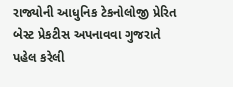રાજ્યોની આધુનિક ટેકનોલોજી પ્રેરિત બેસ્ટ પ્રેકટીસ અપનાવવા ગુજરાતે પહેલ કરેલી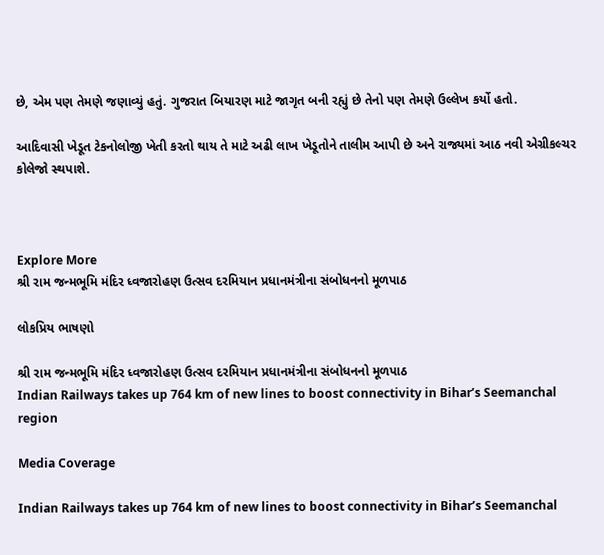છે, એમ પણ તેમણે જણાવ્યું હતું. ગુજરાત બિયારણ માટે જાગૃત બની રહ્યું છે તેનો પણ તેમણે ઉલ્લેખ કર્યો હતો.

આદિવાસી ખેડૂત ટેકનોલોજી ખેતી કરતો થાય તે માટે અઢી લાખ ખેડૂતોને તાલીમ આપી છે અને રાજ્યમાં આઠ નવી એગ્રીકલ્ચર કોલેજો સ્થપાશે.



Explore More
શ્રી રામ જન્મભૂમિ મંદિર ધ્વજારોહણ ઉત્સવ દરમિયાન પ્રધાનમંત્રીના સંબોધનનો મૂળપાઠ

લોકપ્રિય ભાષણો

શ્રી રામ જન્મભૂમિ મંદિર ધ્વજારોહણ ઉત્સવ દરમિયાન પ્રધાનમંત્રીના સંબોધનનો મૂળપાઠ
Indian Railways takes up 764 km of new lines to boost connectivity in Bihar’s Seemanchal region

Media Coverage

Indian Railways takes up 764 km of new lines to boost connectivity in Bihar’s Seemanchal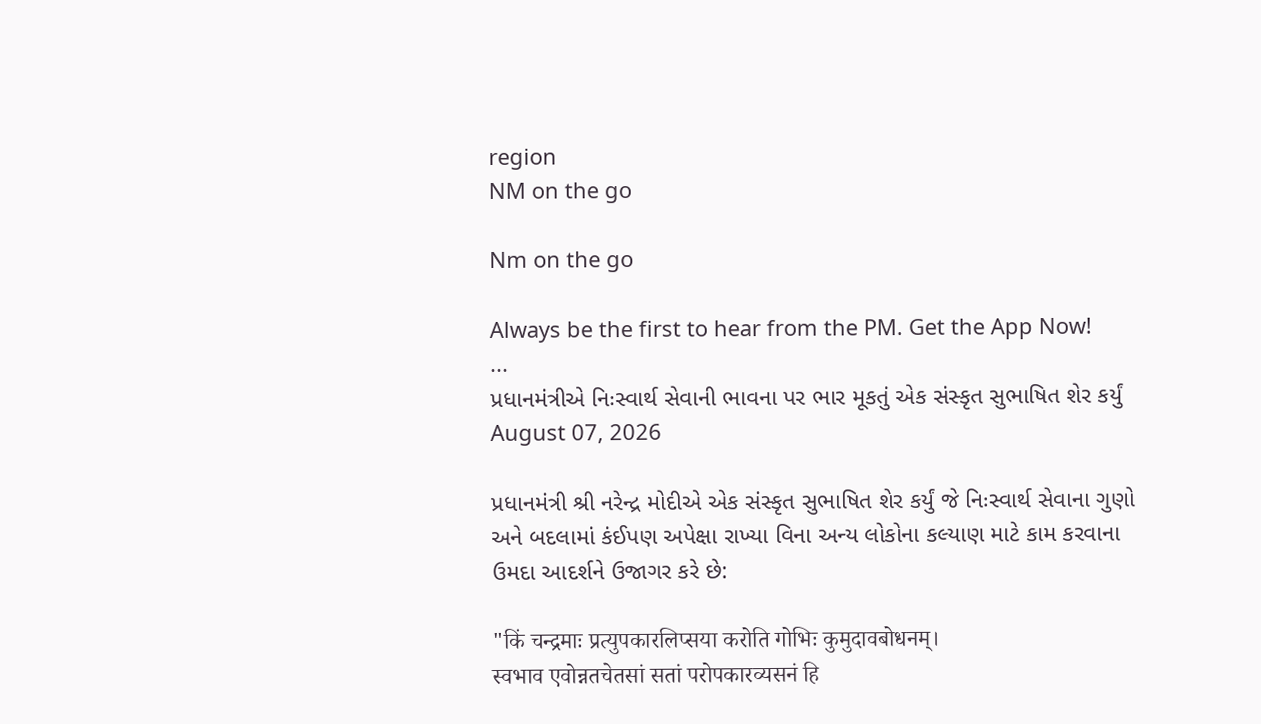region
NM on the go

Nm on the go

Always be the first to hear from the PM. Get the App Now!
...
પ્રધાનમંત્રીએ નિઃસ્વાર્થ સેવાની ભાવના પર ભાર મૂકતું એક સંસ્કૃત સુભાષિત શેર કર્યું
August 07, 2026

પ્રધાનમંત્રી શ્રી નરેન્દ્ર મોદીએ એક સંસ્કૃત સુભાષિત શેર કર્યું જે નિઃસ્વાર્થ સેવાના ગુણો અને બદલામાં કંઈપણ અપેક્ષા રાખ્યા વિના અન્ય લોકોના કલ્યાણ માટે કામ કરવાના ઉમદા આદર્શને ઉજાગર કરે છે:

"किं चन्द्रमाः प्रत्युपकारलिप्सया करोति गोभिः कुमुदावबोधनम्।
स्वभाव एवोन्नतचेतसां सतां परोपकारव्यसनं हि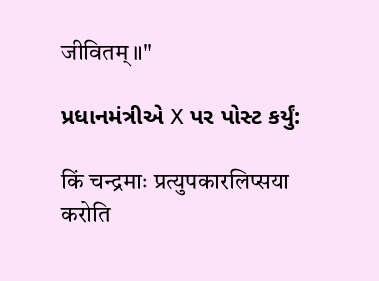जीवितम्॥"

પ્રધાનમંત્રીએ X પર પોસ્ટ કર્યું:

किं चन्द्रमाः प्रत्युपकारलिप्सया करोति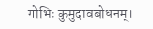गोभिः कुमुदावबोधनम्।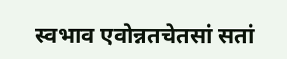स्वभाव एवोन्नतचेतसां सतां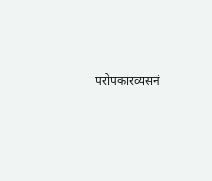परोपकारव्यसनं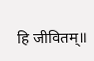हि जीवितम्॥